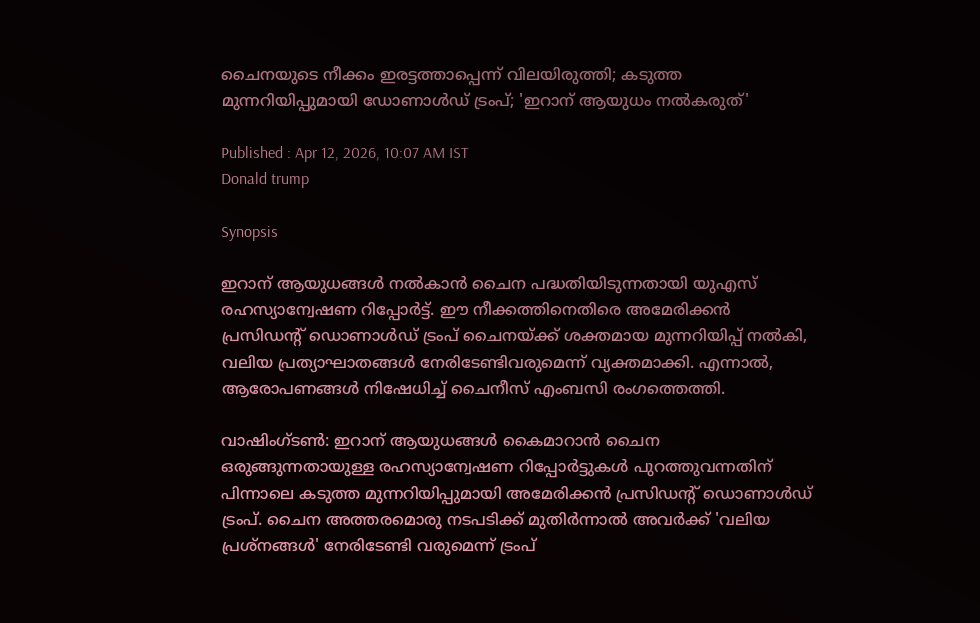ചൈനയുടെ നീക്കം ഇരട്ടത്താപ്പെന്ന് വിലയിരുത്തി; കടുത്ത മുന്നറിയിപ്പുമായി ഡോണാൾഡ് ട്രംപ്; 'ഇറാന് ആയുധം നൽകരുത്'

Published : Apr 12, 2026, 10:07 AM IST
Donald trump

Synopsis

ഇറാന് ആയുധങ്ങൾ നൽകാൻ ചൈന പദ്ധതിയിടുന്നതായി യുഎസ് രഹസ്യാന്വേഷണ റിപ്പോർട്ട്. ഈ നീക്കത്തിനെതിരെ അമേരിക്കൻ പ്രസിഡന്റ് ഡൊണാൾഡ് ട്രംപ് ചൈനയ്ക്ക് ശക്തമായ മുന്നറിയിപ്പ് നൽകി, വലിയ പ്രത്യാഘാതങ്ങൾ നേരിടേണ്ടിവരുമെന്ന് വ്യക്തമാക്കി. എന്നാൽ, ആരോപണങ്ങൾ നിഷേധിച്ച് ചൈനീസ് എംബസി രംഗത്തെത്തി.

വാഷിംഗ്ടൺ: ഇറാന് ആയുധങ്ങൾ കൈമാറാൻ ചൈന ഒരുങ്ങുന്നതായുള്ള രഹസ്യാന്വേഷണ റിപ്പോർട്ടുകൾ പുറത്തുവന്നതിന് പിന്നാലെ കടുത്ത മുന്നറിയിപ്പുമായി അമേരിക്കൻ പ്രസിഡന്റ് ഡൊണാൾഡ് ട്രംപ്. ചൈന അത്തരമൊരു നടപടിക്ക് മുതിർന്നാൽ അവർക്ക് 'വലിയ പ്രശ്നങ്ങൾ' നേരിടേണ്ടി വരുമെന്ന് ട്രംപ്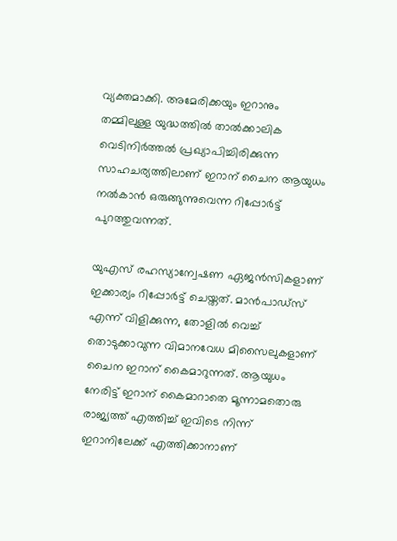വ്യക്തമാക്കി. അമേരിക്കയും ഇറാനും തമ്മിലുള്ള യുദ്ധത്തിൽ താൽക്കാലിക വെടിനിർത്തൽ പ്രഖ്യാപിച്ചിരിക്കുന്ന സാഹചര്യത്തിലാണ് ഇറാന് ചൈന ആയുധം നൽകാൻ ഒരുങ്ങുന്നുവെന്ന റിപ്പോർട്ട് പുറത്തുവന്നത്.

യുഎസ് രഹസ്യാന്വേഷണ ഏജൻസികളാണ് ഇക്കാര്യം റിപ്പോർട്ട് ചെയ്തത്. മാൻപാഡ്‌സ് എന്ന് വിളിക്കുന്ന, തോളിൽ വെച്ച് തൊടുക്കാവുന്ന വിമാനവേധ മിസൈലുകളാണ് ചൈന ഇറാന് കൈമാറുന്നത്. ആയുധം നേരിട്ട് ഇറാന് കൈമാറാതെ മൂന്നാമതൊരു രാജ്യത്ത് എത്തിച്ച് ഇവിടെ നിന്ന് ഇറാനിലേക്ക് എത്തിക്കാനാണ്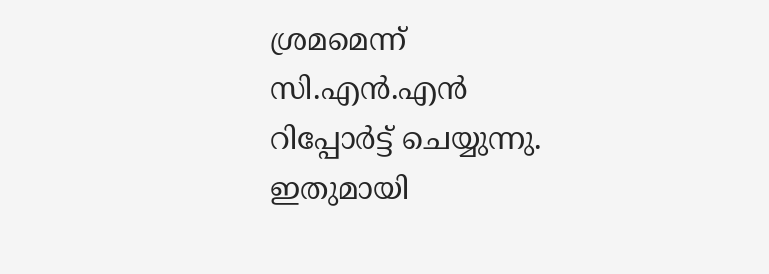ശ്രമമെന്ന് സി.എൻ.എൻ റിപ്പോർട്ട് ചെയ്യുന്നു. ഇതുമായി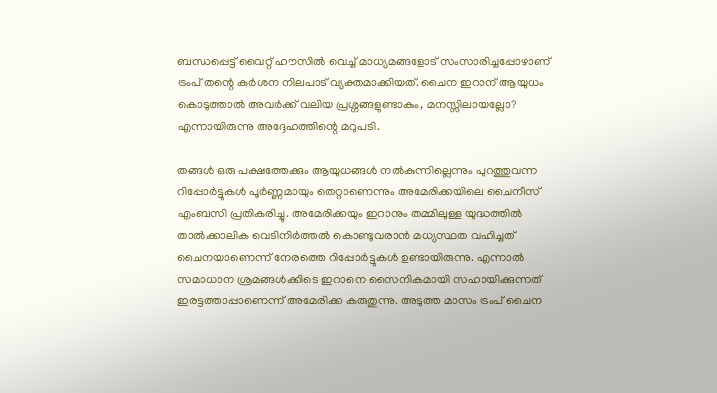ബന്ധപ്പെട്ട് വൈറ്റ് ഹൗസിൽ വെച്ച് മാധ്യമങ്ങളോട് സംസാരിച്ചപ്പോഴാണ് ട്രംപ് തന്റെ കർശന നിലപാട് വ്യക്തമാക്കിയത്. ചൈന ഇറാന് ആയുധം കൊടുത്താൽ അവർക്ക് വലിയ പ്രശ്നങ്ങളുണ്ടാകും, മനസ്സിലായല്ലോ? എന്നായിരുന്നു അദ്ദേഹത്തിന്റെ മറുപടി.

തങ്ങൾ ഒരു പക്ഷത്തേക്കും ആയുധങ്ങൾ നൽകുന്നില്ലെന്നും പുറത്തുവന്ന റിപ്പോർട്ടുകൾ പൂർണ്ണമായും തെറ്റാണെന്നും അമേരിക്കയിലെ ചൈനീസ് എംബസി പ്രതികരിച്ചു. അമേരിക്കയും ഇറാനും തമ്മിലുള്ള യുദ്ധത്തിൽ താൽക്കാലിക വെടിനിർത്തൽ കൊണ്ടുവരാൻ മധ്യസ്ഥത വഹിച്ചത് ചൈനയാണെന്ന് നേരത്തെ റിപ്പോർട്ടുകൾ ഉണ്ടായിരുന്നു. എന്നാൽ സമാധാന ശ്രമങ്ങൾക്കിടെ ഇറാനെ സൈനികമായി സഹായിക്കുന്നത് ഇരട്ടത്താപ്പാണെന്ന് അമേരിക്ക കരുതുന്നു. അടുത്ത മാസം ട്രംപ് ചൈന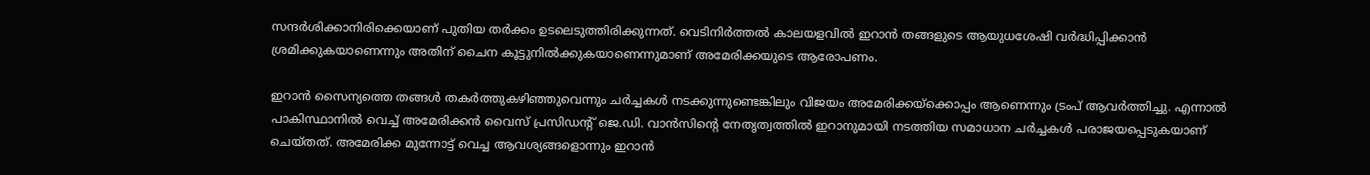സന്ദർശിക്കാനിരിക്കെയാണ് പുതിയ തർക്കം ഉടലെടുത്തിരിക്കുന്നത്. വെടിനിർത്തൽ കാലയളവിൽ ഇറാൻ തങ്ങളുടെ ആയുധശേഷി വർദ്ധിപ്പിക്കാൻ ശ്രമിക്കുകയാണെന്നും അതിന് ചൈന കൂട്ടുനിൽക്കുകയാണെന്നുമാണ് അമേരിക്കയുടെ ആരോപണം.

ഇറാൻ സൈന്യത്തെ തങ്ങൾ തകർത്തുകഴിഞ്ഞുവെന്നും ചർച്ചകൾ നടക്കുന്നുണ്ടെങ്കിലും വിജയം അമേരിക്കയ്ക്കൊപ്പം ആണെന്നും ട്രംപ് ആവർത്തിച്ചു. എന്നാൽ പാകിസ്ഥാനിൽ വെച്ച് അമേരിക്കൻ വൈസ് പ്രസിഡന്റ് ജെ.ഡി. വാൻസിന്റെ നേതൃത്വത്തിൽ ഇറാനുമായി നടത്തിയ സമാധാന ചർച്ചകൾ പരാജയപ്പെടുകയാണ് ചെയ്തത്. അമേരിക്ക മുന്നോട്ട് വെച്ച ആവശ്യങ്ങളൊന്നും ഇറാൻ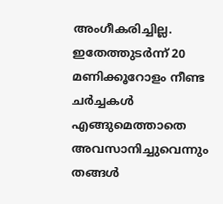അംഗീകരിച്ചില്ല. ഇതേത്തുടർന്ന് 20 മണിക്കൂറോളം നീണ്ട ചർച്ചകൾ എങ്ങുമെത്താതെ അവസാനിച്ചുവെന്നും തങ്ങൾ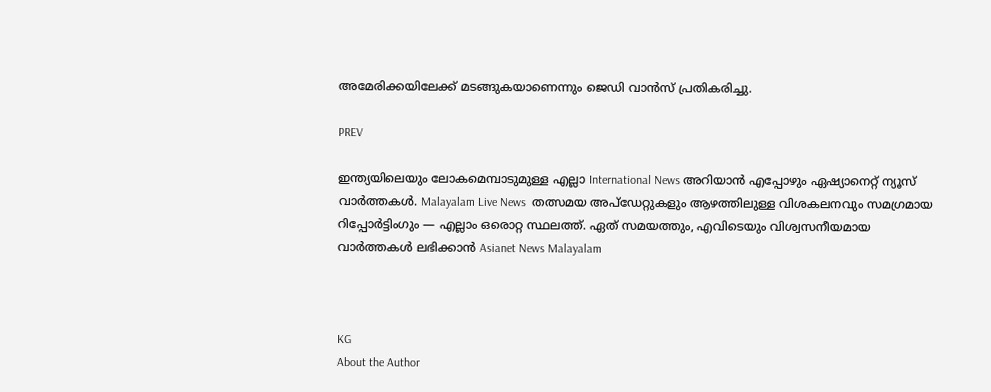അമേരിക്കയിലേക്ക് മടങ്ങുകയാണെന്നും ജെഡി വാൻസ് പ്രതികരിച്ചു.

PREV

ഇന്ത്യയിലെയും ലോകമെമ്പാടുമുള്ള എല്ലാ International News അറിയാൻ എപ്പോഴും ഏഷ്യാനെറ്റ് ന്യൂസ് വാർത്തകൾ. Malayalam Live News  തത്സമയ അപ്‌ഡേറ്റുകളും ആഴത്തിലുള്ള വിശകലനവും സമഗ്രമായ റിപ്പോർട്ടിംഗും — എല്ലാം ഒരൊറ്റ സ്ഥലത്ത്. ഏത് സമയത്തും, എവിടെയും വിശ്വസനീയമായ വാർത്തകൾ ലഭിക്കാൻ Asianet News Malayalam



KG
About the Author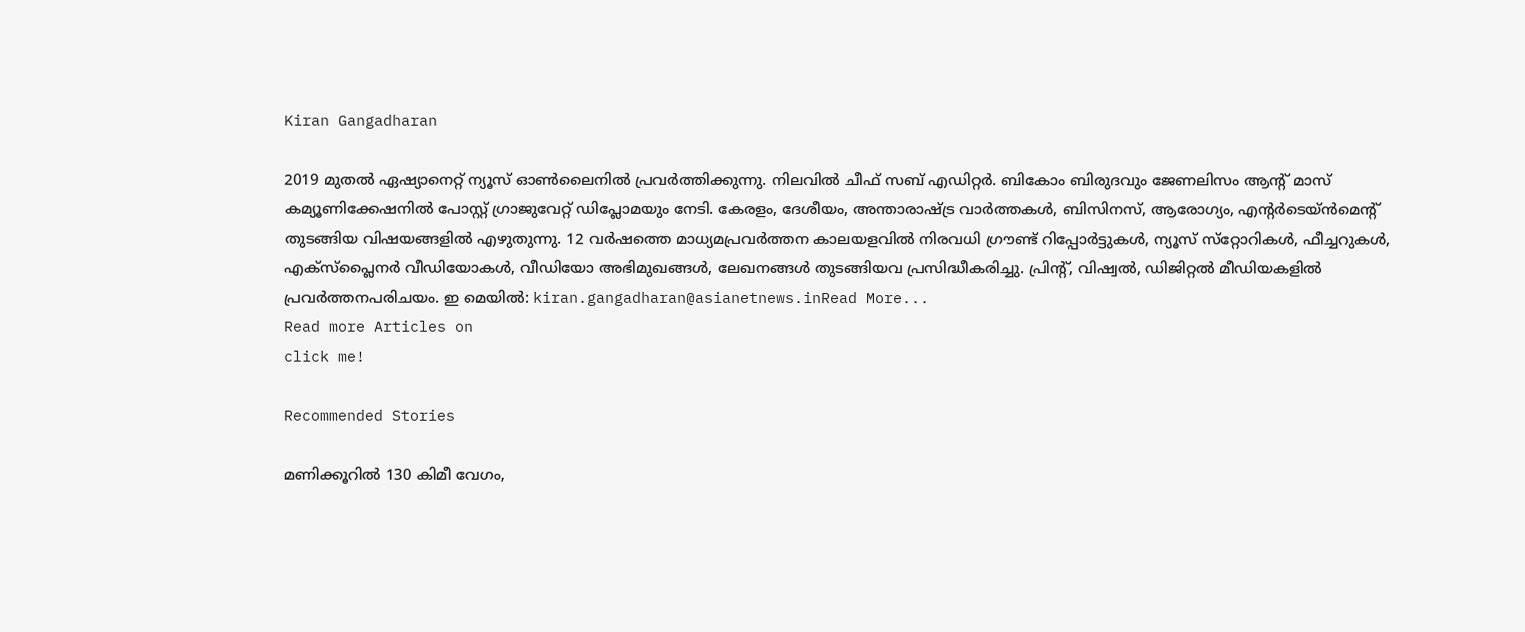Kiran Gangadharan

2019 മുതല്‍ ഏഷ്യാനെറ്റ് ന്യൂസ് ഓണ്‍ലൈനില്‍ പ്രവര്‍ത്തിക്കുന്നു. നിലവില്‍ ചീഫ് സബ് എഡിറ്റർ. ബികോം ബിരുദവും ജേണലിസം ആൻ്റ് മാസ് കമ്യൂണിക്കേഷനിൽ പോസ്റ്റ് ഗ്രാജുവേറ്റ് ഡിപ്ലോമയും നേടി. കേരളം, ദേശീയം, അന്താരാഷ്ട്ര വാര്‍ത്തകള്‍, ബിസിനസ്, ആരോഗ്യം, എന്റർടെയ്ൻമെൻ്റ് തുടങ്ങിയ വിഷയങ്ങളില്‍ എഴുതുന്നു. 12 വര്‍ഷത്തെ മാധ്യമപ്രവര്‍ത്തന കാലയളവില്‍ നിരവധി ഗ്രൗണ്ട് റിപ്പോര്‍ട്ടുകള്‍, ന്യൂസ് സ്‌റ്റോറികള്‍, ഫീച്ചറുകള്‍, എക്‌സ്‌പ്ലൈന‍ർ വീഡിയോകൾ, വീഡിയോ അഭിമുഖങ്ങള്‍, ലേഖനങ്ങള്‍ തുടങ്ങിയവ പ്രസിദ്ധീകരിച്ചു. പ്രിന്റ്, വിഷ്വല്‍, ഡിജിറ്റല്‍ മീഡിയകളില്‍ പ്രവര്‍ത്തനപരിചയം. ഇ മെയില്‍: kiran.gangadharan@asianetnews.inRead More...
Read more Articles on
click me!

Recommended Stories

മണിക്കൂറിൽ 130 കിമീ വേഗം,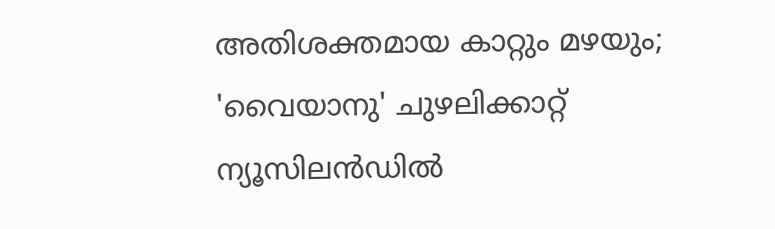അതിശക്തമായ കാറ്റും മഴയും; 'വൈയാനു' ചുഴലിക്കാറ്റ് ന്യൂസിലൻഡിൽ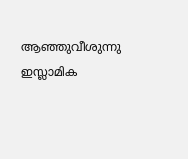ആഞ്ഞുവീശുന്നു
ഇസ്ലാമിക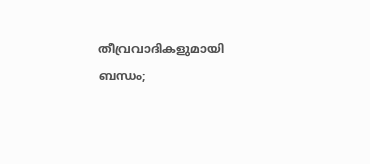തീവ്രവാദികളുമായി ബന്ധം;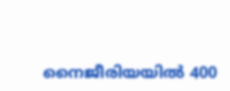നൈജീരിയയിൽ 400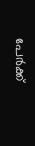പേർക്ക്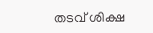തടവ് ശിക്ഷ